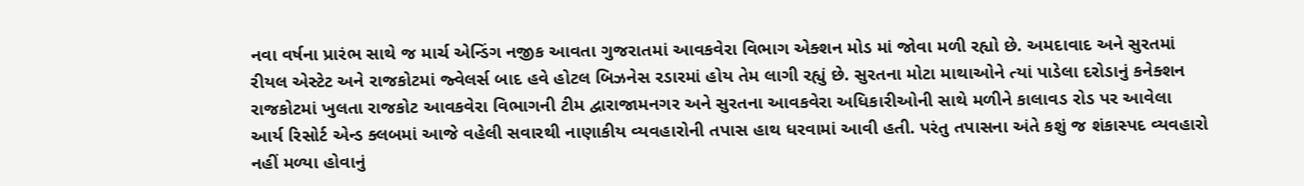નવા વર્ષના પ્રારંભ સાથે જ માર્ચ એન્ડિંગ નજીક આવતા ગુજરાતમાં આવકવેરા વિભાગ એક્શન મોડ માં જોવા મળી રહ્યો છે. અમદાવાદ અને સુરતમાં રીયલ એસ્ટેટ અને રાજકોટમાં જ્વેલર્સ બાદ હવે હોટલ બિઝનેસ રડારમાં હોય તેમ લાગી રહ્યું છે. સુરતના મોટા માથાઓને ત્યાં પાડેલા દરોડાનું કનેક્શન રાજકોટમાં ખુલતા રાજકોટ આવકવેરા વિભાગની ટીમ દ્વારાજામનગર અને સુરતના આવકવેરા અધિકારીઓની સાથે મળીને કાલાવડ રોડ પર આવેલા આર્ય રિસોર્ટ એન્ડ ક્લબમાં આજે વહેલી સવારથી નાણાકીય વ્યવહારોની તપાસ હાથ ધરવામાં આવી હતી. પરંતુ તપાસના અંતે કશું જ શંકાસ્પદ વ્યવહારો નહીં મળ્યા હોવાનું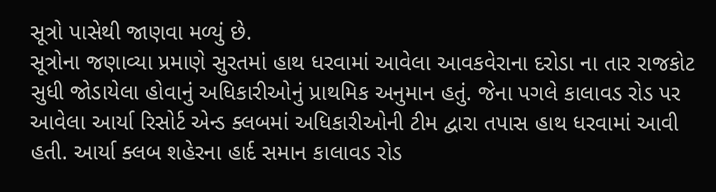સૂત્રો પાસેથી જાણવા મળ્યું છે.
સૂત્રોના જણાવ્યા પ્રમાણે સુરતમાં હાથ ધરવામાં આવેલા આવકવેરાના દરોડા ના તાર રાજકોટ સુધી જોડાયેલા હોવાનું અધિકારીઓનું પ્રાથમિક અનુમાન હતું. જેના પગલે કાલાવડ રોડ પર આવેલા આર્યા રિસોર્ટ એન્ડ ક્લબમાં અધિકારીઓની ટીમ દ્વારા તપાસ હાથ ધરવામાં આવી હતી. આર્યા ક્લબ શહેરના હાર્દ સમાન કાલાવડ રોડ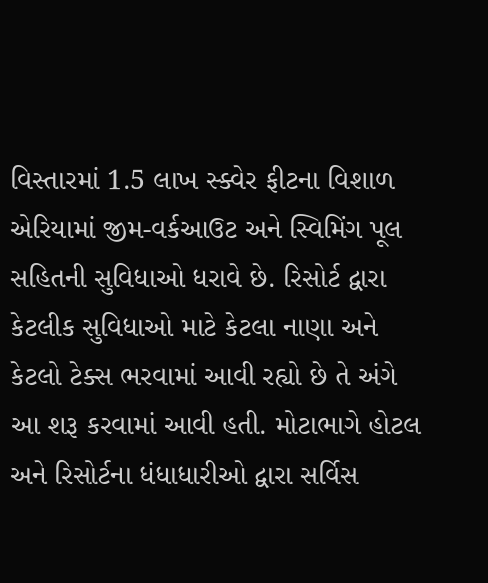વિસ્તારમાં 1.5 લાખ સ્ક્વેર ફીટના વિશાળ એરિયામાં જીમ-વર્કઆઉટ અને સ્વિમિંગ પૂલ સહિતની સુવિધાઓ ધરાવે છે. રિસોર્ટ દ્વારા કેટલીક સુવિધાઓ માટે કેટલા નાણા અને કેટલો ટેક્સ ભરવામાં આવી રહ્યો છે તે અંગે આ શરૂ કરવામાં આવી હતી. મોટાભાગે હોટલ અને રિસોર્ટના ધંધાધારીઓ દ્વારા સર્વિસ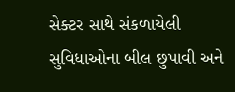સેક્ટર સાથે સંકળાયેલી સુવિધાઓના બીલ છુપાવી અને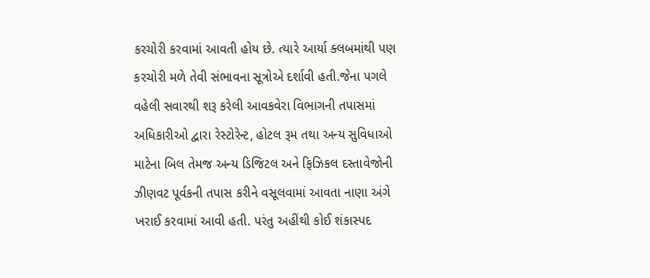કરચોરી કરવામાં આવતી હોય છે. ત્યારે આર્યા ક્લબમાંથી પણ કરચોરી મળે તેવી સંભાવના સૂત્રોએ દર્શાવી હતી.જેના પગલે વહેલી સવારથી શરૂ કરેલી આવકવેરા વિભાગની તપાસમાં અધિકારીઓ દ્વારા રેસ્ટોરેન્ટ, હોટલ રૂમ તથા અન્ય સુવિધાઓ માટેના બિલ તેમજ અન્ય ડિજિટલ અને ફિઝિકલ દસ્તાવેજોની ઝીણવટ પૂર્વકની તપાસ કરીને વસૂલવામાં આવતા નાણા અંગે ખરાઈ કરવામાં આવી હતી. પરંતુ અહીંથી કોઈ શંકાસ્પદ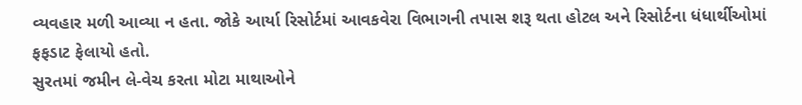વ્યવહાર મળી આવ્યા ન હતા. જોકે આર્યા રિસોર્ટમાં આવકવેરા વિભાગની તપાસ શરૂ થતા હોટલ અને રિસોર્ટના ધંધાર્થીઓમાં ફફડાટ ફેલાયો હતો.
સુરતમાં જમીન લે-વેચ કરતા મોટા માથાઓને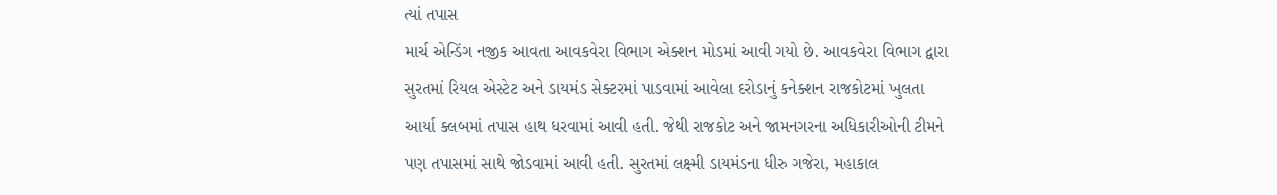ત્યાં તપાસ
માર્ચ એન્ડિંગ નજીક આવતા આવકવેરા વિભાગ એક્શન મોડમાં આવી ગયો છે. આવકવેરા વિભાગ દ્વારા સુરતમાં રિયલ એસ્ટેટ અને ડાયમંડ સેક્ટરમાં પાડવામાં આવેલા દરોડાનું કનેક્શન રાજકોટમાં ખુલતા આર્યા ક્લબમાં તપાસ હાથ ધરવામાં આવી હતી. જેથી રાજકોટ અને જામનગરના અધિકારીઓની ટીમને પણ તપાસમાં સાથે જોડવામાં આવી હતી. સુરતમાં લક્ષ્મી ડાયમંડના ધીરુ ગજેરા, મહાકાલ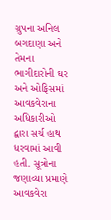ગ્રુપના અનિલ બગદાણા અને તેમના ભાગીદારોની ઘર અને ઓફિસમાં આવકવેરાના અધિકારીઓ દ્વારા સર્ચ હાથ ધરવામાં આવી હતી. સૂત્રોના જણાવ્યા પ્રમાણે આવકવેરા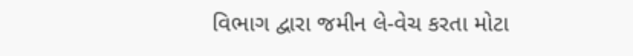વિભાગ દ્વારા જમીન લે-વેચ કરતા મોટા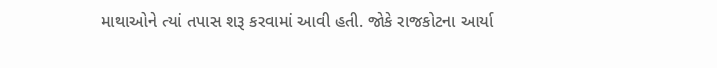માથાઓને ત્યાં તપાસ શરૂ કરવામાં આવી હતી. જોકે રાજકોટના આર્યા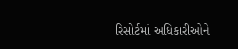રિસોર્ટમાં અધિકારીઓને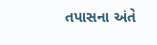તપાસના અંતે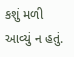કશું મળી આવ્યું ન હતું.